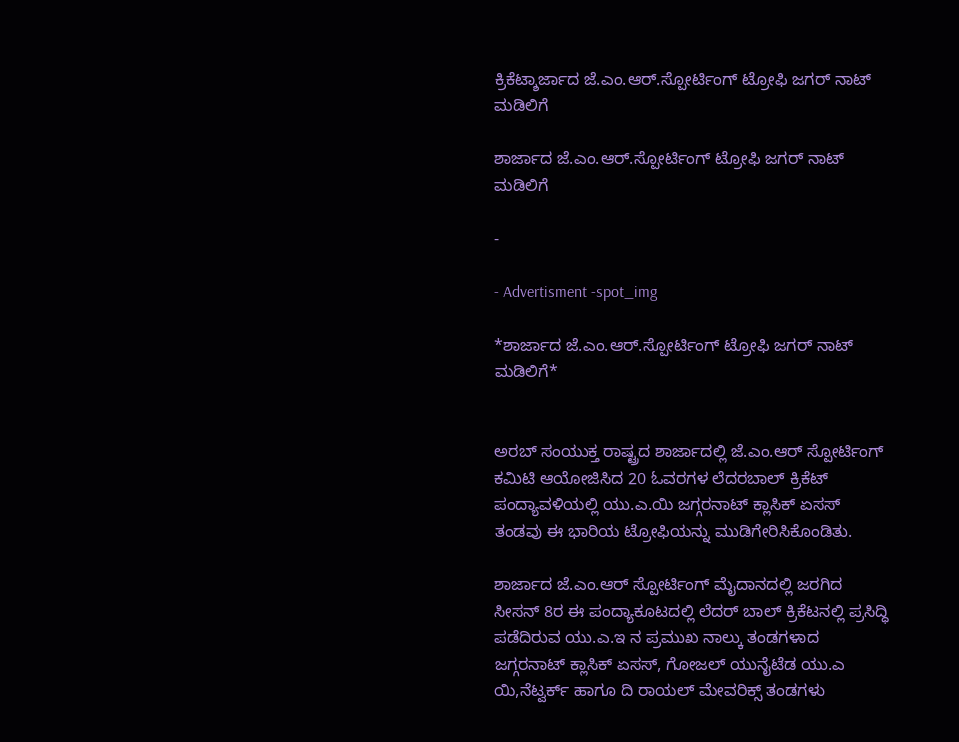ಕ್ರಿಕೆಟ್ಶಾರ್ಜಾದ ಜೆ.ಎಂ.ಆರ್.ಸ್ಪೋರ್ಟಿಂಗ್ ಟ್ರೋಫಿ ಜಗರ್ ನಾಟ್ ಮಡಿಲಿಗೆ

ಶಾರ್ಜಾದ ಜೆ.ಎಂ.ಆರ್.ಸ್ಪೋರ್ಟಿಂಗ್ ಟ್ರೋಫಿ ಜಗರ್ ನಾಟ್ ಮಡಿಲಿಗೆ

-

- Advertisment -spot_img

*ಶಾರ್ಜಾದ ಜೆ.ಎಂ.ಆರ್.ಸ್ಪೋರ್ಟಿಂಗ್ ಟ್ರೋಫಿ ಜಗರ್ ನಾಟ್ ಮಡಿಲಿಗೆ*


ಅರಬ್ ಸಂಯುಕ್ತ ರಾಷ್ಟ್ರದ ಶಾರ್ಜಾದಲ್ಲಿ ಜೆ.ಎಂ.ಆರ್ ಸ್ಪೋರ್ಟಿಂಗ್ ಕಮಿಟಿ ಆಯೋಜಿಸಿದ 20 ಓವರಗಳ ಲೆದರಬಾಲ್ ಕ್ರಿಕೆಟ್ ಪಂದ್ಯಾವಳಿಯಲ್ಲಿ ಯು.ಎ.ಯಿ ಜಗ್ಗರನಾಟ್ ಕ್ಲಾಸಿಕ್ ಏಸಸ್ ತಂಡವು ಈ ಭಾರಿಯ ಟ್ರೋಫಿಯನ್ನು ಮುಡಿಗೇರಿಸಿಕೊಂಡಿತು.

ಶಾರ್ಜಾದ ಜೆ.ಎಂ.ಆರ್ ಸ್ಪೋರ್ಟಿಂಗ್ ಮೈದಾನದಲ್ಲಿ ಜರಗಿದ ಸೀಸನ್ 8ರ ಈ ಪಂದ್ಯಾಕೂಟದಲ್ಲಿ ಲೆದರ್ ಬಾಲ್ ಕ್ರಿಕೆಟನಲ್ಲಿ ಪ್ರಸಿದ್ಧಿ ಪಡೆದಿರುವ ಯು.ಎ.ಇ ನ ಪ್ರಮುಖ ನಾಲ್ಕು ತಂಡಗಳಾದ ಜಗ್ಗರನಾಟ್ ಕ್ಲಾಸಿಕ್ ಏಸಸ್, ಗೋಜಲ್ ಯುನೈಟೆಡ ಯು.ಎ ಯಿ,ನೆಟ್ವರ್ಕ್ ಹಾಗೂ ದಿ ರಾಯಲ್ ಮೇವರಿಕ್ಸ್ ತಂಡಗಳು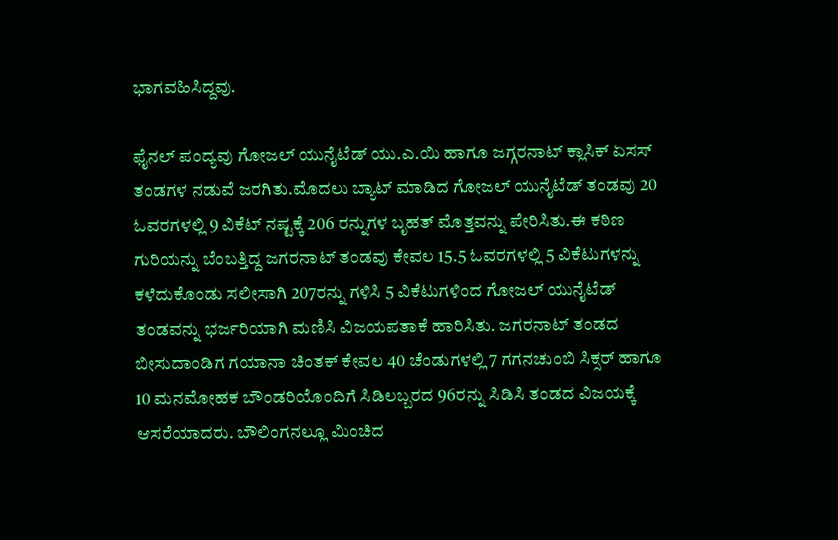ಭಾಗವಹಿಸಿದ್ದವು.

ಫೈನಲ್ ಪಂದ್ಯವು ಗೋಜಲ್ ಯುನೈಟೆಡ್ ಯು.ಎ.ಯಿ ಹಾಗೂ ಜಗ್ಗರನಾಟ್ ಕ್ಲಾಸಿಕ್ ಏಸಸ್ ತಂಡಗಳ ನಡುವೆ ಜರಗಿತು.ಮೊದಲು ಬ್ಯಾಟ್ ಮಾಡಿದ ಗೋಜಲ್ ಯುನೈಟೆಡ್ ತಂಡವು 20 ಓವರಗಳಲ್ಲಿ 9 ವಿಕೆಟ್ ನಷ್ಟಕ್ಕೆ 206 ರನ್ನುಗಳ ಬೃಹತ್ ಮೊತ್ತವನ್ನು ಪೇರಿಸಿತು.ಈ ಕಠಿಣ ಗುರಿಯನ್ನು ಬೆಂಬತ್ತಿದ್ದ ಜಗರನಾಟ್ ತಂಡವು ಕೇವಲ 15.5 ಓವರಗಳಲ್ಲಿ 5 ವಿಕೆಟುಗಳನ್ನು ಕಳೆದುಕೊಂಡು ಸಲೀಸಾಗಿ 207ರನ್ನು ಗಳಿಸಿ 5 ವಿಕೆಟುಗಳಿಂದ ಗೋಜಲ್ ಯುನೈಟೆಡ್ ತಂಡವನ್ನು ಭರ್ಜರಿಯಾಗಿ ಮಣಿಸಿ ವಿಜಯಪತಾಕೆ ಹಾರಿಸಿತು. ಜಗರನಾಟ್ ತಂಡದ ಬೀಸುದಾಂಡಿಗ ಗಯಾನಾ ಚಿಂತಕ್ ಕೇವಲ 40 ಚೆಂಡುಗಳಲ್ಲಿ 7 ಗಗನಚುಂಬಿ ಸಿಕ್ಸರ್ ಹಾಗೂ 10 ಮನಮೋಹಕ ಬೌಂಡರಿಯೊಂದಿಗೆ ಸಿಡಿಲಬ್ಬರದ 96ರನ್ನು ಸಿಡಿಸಿ ತಂಡದ ವಿಜಯಕ್ಕೆ ಆಸರೆಯಾದರು. ಬೌಲಿಂಗನಲ್ಲೂ ಮಿಂಚಿದ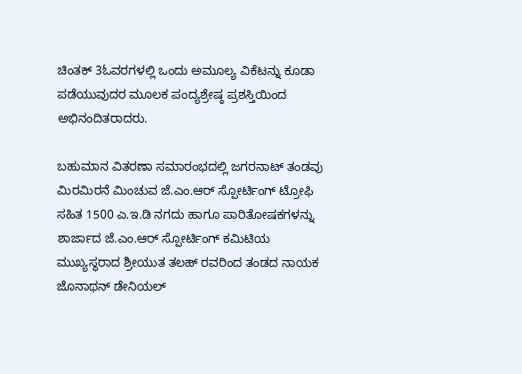ಚಿಂತಕ್ 3ಓವರಗಳಲ್ಲಿ ಒಂದು ಅಮೂಲ್ಯ ವಿಕೆಟನ್ನು ಕೂಡಾ ಪಡೆಯುವುದರ ಮೂಲಕ ಪಂದ್ಯಶ್ರೇಷ್ಠ ಪ್ರಶಸ್ತಿಯಿಂದ ಅಭಿನಂದಿತರಾದರು.

ಬಹುಮಾನ ವಿತರಣಾ ಸಮಾರಂಭದಲ್ಲಿ ಜಗರನಾಟ್ ತಂಡವು ಮಿರಮಿರನೆ ಮಿಂಚುವ ಜೆ.ಎಂ.ಆರ್ ಸ್ಪೋರ್ಟಿಂಗ್ ಟ್ರೋಫಿ ಸಹಿತ 1500 ಎ.ಇ.ಡಿ ನಗದು ಹಾಗೂ ಪಾರಿತೋಷಕಗಳನ್ನು ಶಾರ್ಜಾದ ಜೆ.ಎಂ.ಆರ್ ಸ್ಪೋರ್ಟಿಂಗ್ ಕಮಿಟಿಯ ಮುಖ್ಯಸ್ಥರಾದ ಶ್ರೀಯುತ ತಲಹ್ ರವರಿಂದ ತಂಡದ ನಾಯಕ ಜೊನಾಥನ್ ಡೇನಿಯಲ್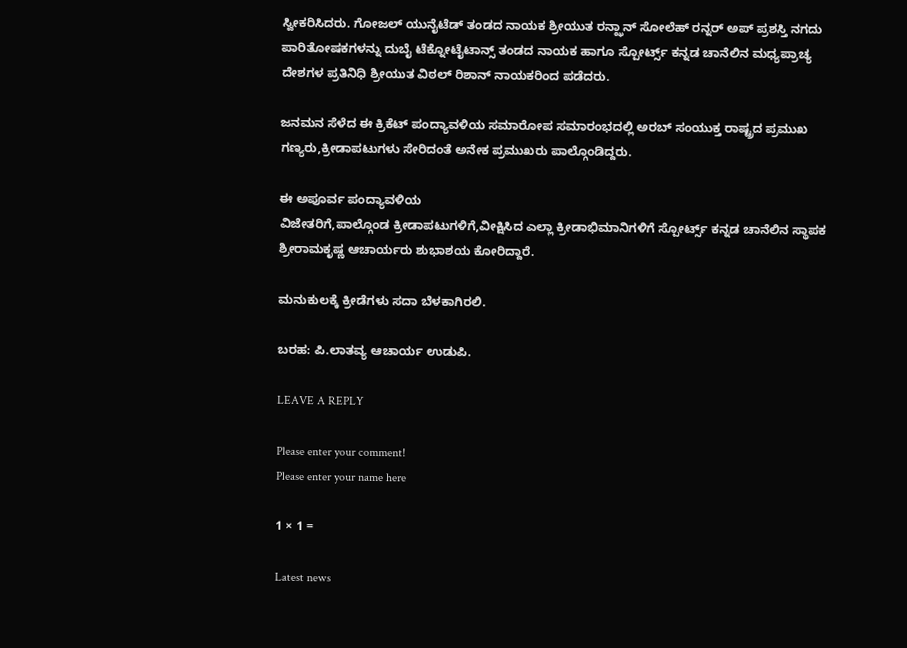ಸ್ವೀಕರಿಸಿದರು. ಗೋಜಲ್ ಯುನೈಟೆಡ್ ತಂಡದ ನಾಯಕ ಶ್ರೀಯುತ ರನ್ಝಾನ್ ಸೋಲೆಹ್ ರನ್ನರ್ ಅಪ್ ಪ್ರಶಸ್ತಿ ನಗದು ಪಾರಿತೋಷಕಗಳನ್ನು ದುಬೈ ಟೆಕ್ನೋಟೈಟಾನ್ಸ್ ತಂಡದ ನಾಯಕ ಹಾಗೂ ಸ್ಪೋರ್ಟ್ಸ್ ಕನ್ನಡ ಚಾನೆಲಿನ ಮಧ್ಯಪ್ರಾಚ್ಯ ದೇಶಗಳ ಪ್ರತಿನಿಧಿ ಶ್ರೀಯುತ ವಿಠಲ್ ರಿಶಾನ್ ನಾಯಕರಿಂದ ಪಡೆದರು.

ಜನಮನ ಸೆಳೆದ ಈ ಕ್ರಿಕೆಟ್ ಪಂದ್ಯಾವಳಿಯ ಸಮಾರೋಪ ಸಮಾರಂಭದಲ್ಲಿ ಅರಬ್ ಸಂಯುಕ್ತ ರಾಷ್ಟ್ರದ ಪ್ರಮುಖ ಗಣ್ಯರು,ಕ್ರೀಡಾಪಟುಗಳು ಸೇರಿದಂತೆ ಅನೇಕ ಪ್ರಮುಖರು ಪಾಲ್ಗೊಂಡಿದ್ದರು.

ಈ ಅಪೂರ್ವ ಪಂದ್ಯಾವಳಿಯ
ವಿಜೇತರಿಗೆ,ಪಾಲ್ಗೊಂಡ ಕ್ರೀಡಾಪಟುಗಳಿಗೆ,ವೀಕ್ಷಿಸಿದ ಎಲ್ಲಾ ಕ್ರೀಡಾಭಿಮಾನಿಗಳಿಗೆ ಸ್ಪೋರ್ಟ್ಸ್ ಕನ್ನಡ ಚಾನೆಲಿನ ಸ್ಥಾಪಕ ಶ್ರೀರಾಮಕೃಷ್ಣ ಆಚಾರ್ಯರು ಶುಭಾಶಯ ಕೋರಿದ್ದಾರೆ.

ಮನುಕುಲಕ್ಕೆ ಕ್ರೀಡೆಗಳು ಸದಾ ಬೆಳಕಾಗಿರಲಿ.

ಬರಹ: ಪಿ.ಲಾತವ್ಯ ಆಚಾರ್ಯ ಉಡುಪಿ.

LEAVE A REPLY

Please enter your comment!
Please enter your name here

1 × 1 =

Latest news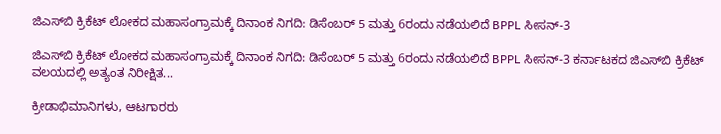ಜಿಎಸ್‌ಬಿ ಕ್ರಿಕೆಟ್ ಲೋಕದ ಮಹಾಸಂಗ್ರಾಮಕ್ಕೆ ದಿನಾಂಕ ನಿಗದಿ: ಡಿಸೆಂಬರ್ 5 ಮತ್ತು 6ರಂದು ನಡೆಯಲಿದೆ BPPL ಸೀಸನ್-3

ಜಿಎಸ್‌ಬಿ ಕ್ರಿಕೆಟ್ ಲೋಕದ ಮಹಾಸಂಗ್ರಾಮಕ್ಕೆ ದಿನಾಂಕ ನಿಗದಿ: ಡಿಸೆಂಬರ್ 5 ಮತ್ತು 6ರಂದು ನಡೆಯಲಿದೆ BPPL ಸೀಸನ್-3 ಕರ್ನಾಟಕದ ಜಿಎಸ್‌ಬಿ ಕ್ರಿಕೆಟ್ ವಲಯದಲ್ಲಿ ಅತ್ಯಂತ ನಿರೀಕ್ಷಿತ...

ಕ್ರೀಡಾಭಿಮಾನಿಗಳು, ಆಟಗಾರರು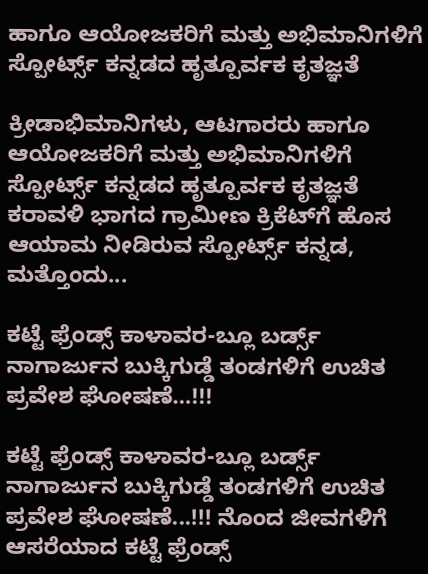ಹಾಗೂ ಆಯೋಜಕರಿಗೆ ಮತ್ತು ಅಭಿಮಾನಿಗಳಿಗೆ ಸ್ಪೋರ್ಟ್ಸ್ ಕನ್ನಡದ ಹೃತ್ಪೂರ್ವಕ ಕೃತಜ್ಞತೆ

ಕ್ರೀಡಾಭಿಮಾನಿಗಳು, ಆಟಗಾರರು ಹಾಗೂ ಆಯೋಜಕರಿಗೆ ಮತ್ತು ಅಭಿಮಾನಿಗಳಿಗೆ ಸ್ಪೋರ್ಟ್ಸ್ ಕನ್ನಡದ ಹೃತ್ಪೂರ್ವಕ ಕೃತಜ್ಞತೆ ಕರಾವಳಿ ಭಾಗದ ಗ್ರಾಮೀಣ ಕ್ರಿಕೆಟ್‌ಗೆ ಹೊಸ ಆಯಾಮ ನೀಡಿರುವ ಸ್ಪೋರ್ಟ್ಸ್ ಕನ್ನಡ, ಮತ್ತೊಂದು...

ಕಟ್ಟೆ ಫ್ರೆಂಡ್ಸ್ ಕಾಳಾವರ-ಬ್ಲೂ ಬರ್ಡ್ಸ್ ನಾಗಾರ್ಜುನ ಬುಕ್ಕಿಗುಡ್ಡೆ ತಂಡಗಳಿಗೆ ಉಚಿತ ಪ್ರವೇಶ ಘೋಷಣೆ…!!!

ಕಟ್ಟೆ ಫ್ರೆಂಡ್ಸ್ ಕಾಳಾವರ-ಬ್ಲೂ ಬರ್ಡ್ಸ್ ನಾಗಾರ್ಜುನ ಬುಕ್ಕಿಗುಡ್ಡೆ ತಂಡಗಳಿಗೆ ಉಚಿತ ಪ್ರವೇಶ ಘೋಷಣೆ...!!! ನೊಂದ ಜೀವಗಳಿಗೆ ಆಸರೆಯಾದ ಕಟ್ಟೆ ಫ್ರೆಂಡ್ಸ್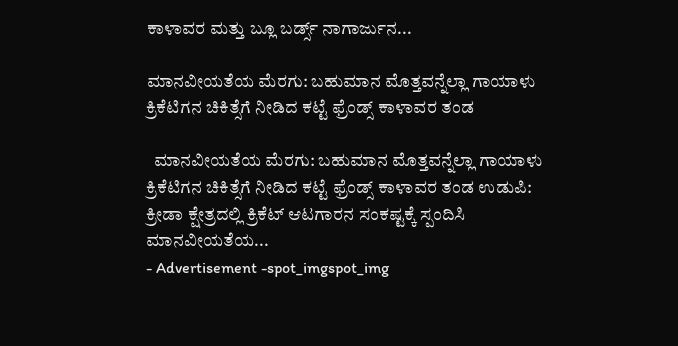ಕಾಳಾವರ ಮತ್ತು ಬ್ಲೂ ಬರ್ಡ್ಸ್ ನಾಗಾರ್ಜುನ...

ಮಾನವೀಯತೆಯ ಮೆರಗು: ಬಹುಮಾನ ಮೊತ್ತವನ್ನೆಲ್ಲಾ ಗಾಯಾಳು ಕ್ರಿಕೆಟಿಗನ ಚಿಕಿತ್ಸೆಗೆ ನೀಡಿದ ಕಟ್ಟೆ ಫ್ರೆಂಡ್ಸ್ ಕಾಳಾವರ ತಂಡ

  ಮಾನವೀಯತೆಯ ಮೆರಗು: ಬಹುಮಾನ ಮೊತ್ತವನ್ನೆಲ್ಲಾ ಗಾಯಾಳು ಕ್ರಿಕೆಟಿಗನ ಚಿಕಿತ್ಸೆಗೆ ನೀಡಿದ ಕಟ್ಟೆ ಫ್ರೆಂಡ್ಸ್ ಕಾಳಾವರ ತಂಡ ಉಡುಪಿ: ಕ್ರೀಡಾ ಕ್ಷೇತ್ರದಲ್ಲಿ ಕ್ರಿಕೆಟ್ ಆಟಗಾರನ ಸಂಕಷ್ಟಕ್ಕೆ ಸ್ಪಂದಿಸಿ ಮಾನವೀಯತೆಯ...
- Advertisement -spot_imgspot_img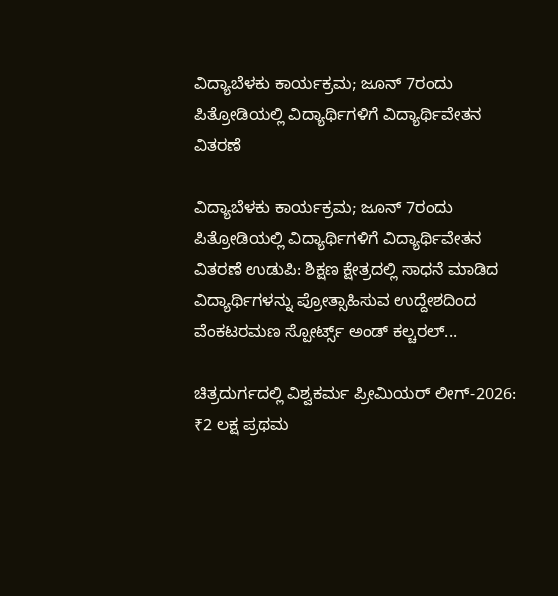ವಿದ್ಯಾಬೆಳಕು ಕಾರ್ಯಕ್ರಮ; ಜೂನ್ 7ರಂದು ಪಿತ್ರೋಡಿಯಲ್ಲಿ ವಿದ್ಯಾರ್ಥಿಗಳಿಗೆ ವಿದ್ಯಾರ್ಥಿವೇತನ ವಿತರಣೆ

ವಿದ್ಯಾಬೆಳಕು ಕಾರ್ಯಕ್ರಮ; ಜೂನ್ 7ರಂದು ಪಿತ್ರೋಡಿಯಲ್ಲಿ ವಿದ್ಯಾರ್ಥಿಗಳಿಗೆ ವಿದ್ಯಾರ್ಥಿವೇತನ ವಿತರಣೆ ಉಡುಪಿ: ಶಿಕ್ಷಣ ಕ್ಷೇತ್ರದಲ್ಲಿ ಸಾಧನೆ ಮಾಡಿದ ವಿದ್ಯಾರ್ಥಿಗಳನ್ನು ಪ್ರೋತ್ಸಾಹಿಸುವ ಉದ್ದೇಶದಿಂದ ವೆಂಕಟರಮಣ ಸ್ಪೋರ್ಟ್ಸ್ ಅಂಡ್ ಕಲ್ಚರಲ್...

ಚಿತ್ರದುರ್ಗದಲ್ಲಿ ವಿಶ್ವಕರ್ಮ ಪ್ರೀಮಿಯರ್ ಲೀಗ್-2026: ₹2 ಲಕ್ಷ ಪ್ರಥಮ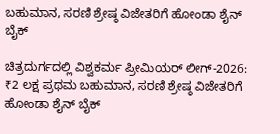ಬಹುಮಾನ, ಸರಣಿ ಶ್ರೇಷ್ಠ ವಿಜೇತರಿಗೆ ಹೋಂಡಾ ಶೈನ್ ಬೈಕ್

ಚಿತ್ರದುರ್ಗದಲ್ಲಿ ವಿಶ್ವಕರ್ಮ ಪ್ರೀಮಿಯರ್ ಲೀಗ್-2026: ₹2 ಲಕ್ಷ ಪ್ರಥಮ ಬಹುಮಾನ, ಸರಣಿ ಶ್ರೇಷ್ಠ ವಿಜೇತರಿಗೆ ಹೋಂಡಾ ಶೈನ್ ಬೈಕ್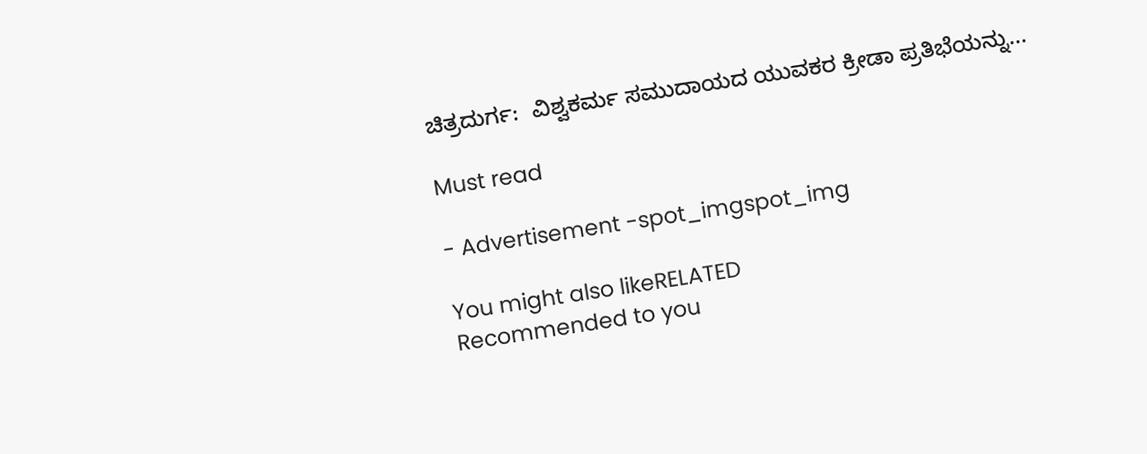ಚಿತ್ರದುರ್ಗ:  ವಿಶ್ವಕರ್ಮ ಸಮುದಾಯದ ಯುವಕರ ಕ್ರೀಡಾ ಪ್ರತಿಭೆಯನ್ನು...

Must read

- Advertisement -spot_imgspot_img

You might also likeRELATED
Recommended to you